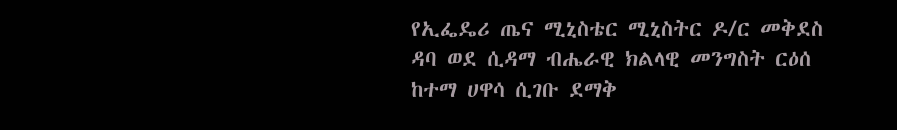የኢፌዴሪ ጤና ሚኒስቴር ሚኒስትር ዶ/ር መቅደስ ዳባ ወደ ሲዳማ ብሔራዊ ክልላዊ መንግስት ርዕሰ ከተማ ሀዋሳ ሲገቡ ደማቅ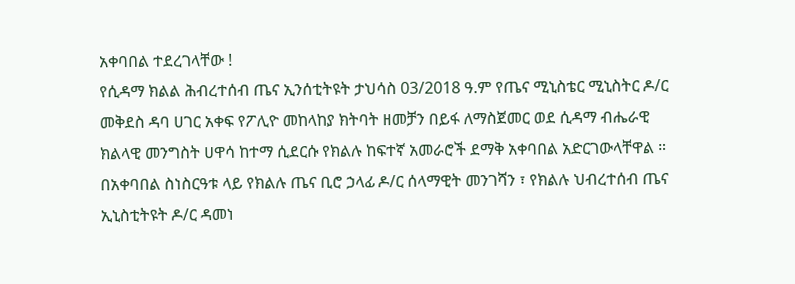አቀባበል ተደረገላቸው !
የሲዳማ ክልል ሕብረተሰብ ጤና ኢንሰቲትዩት ታህሳስ 03/2018 ዓ.ም የጤና ሚኒስቴር ሚኒስትር ዶ/ር መቅደስ ዳባ ሀገር አቀፍ የፖሊዮ መከላከያ ክትባት ዘመቻን በይፋ ለማስጀመር ወደ ሲዳማ ብሔራዊ ክልላዊ መንግስት ሀዋሳ ከተማ ሲደርሱ የክልሉ ከፍተኛ አመራሮች ደማቅ አቀባበል አድርገውላቸዋል ። በአቀባበል ስነስርዓቱ ላይ የክልሉ ጤና ቢሮ ኃላፊ ዶ/ር ሰላማዊት መንገሻን ፣ የክልሉ ህብረተሰብ ጤና ኢኒስቲትዩት ዶ/ር ዳመነ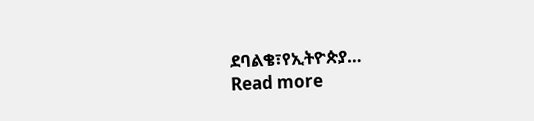ደባልቄ፣የኢትዮጵያ…
Read more